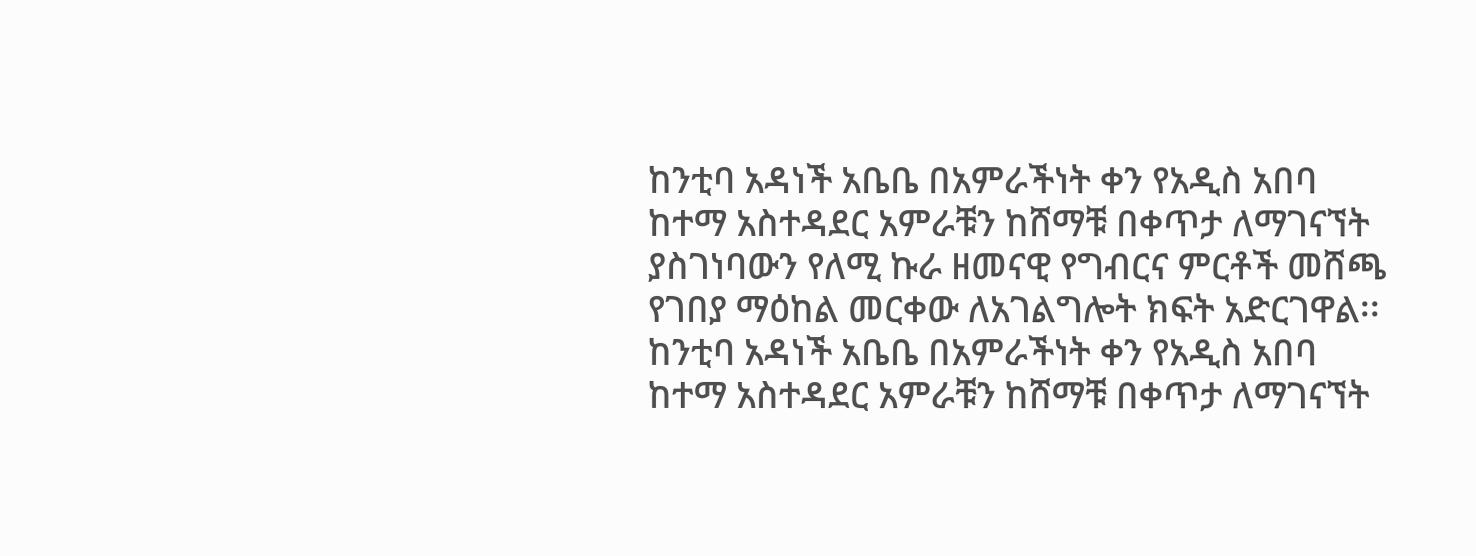ከንቲባ አዳነች አቤቤ በአምራችነት ቀን የአዲስ አበባ ከተማ አስተዳደር አምራቹን ከሸማቹ በቀጥታ ለማገናኘት ያስገነባውን የለሚ ኩራ ዘመናዊ የግብርና ምርቶች መሸጫ የገበያ ማዕከል መርቀው ለአገልግሎት ክፍት አድርገዋል፡፡
ከንቲባ አዳነች አቤቤ በአምራችነት ቀን የአዲስ አበባ ከተማ አስተዳደር አምራቹን ከሸማቹ በቀጥታ ለማገናኘት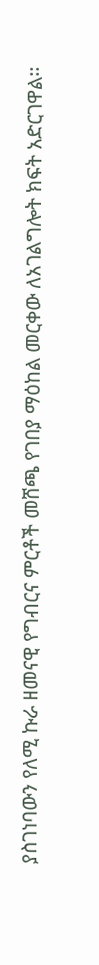ያስገነባውን የለሚ ኩራ ዘመናዊ የግብርና ምርቶች መሸጫ የገበያ ማዕከል መርቀው ለአገልግሎት ክፍት አድርገዋል፡፡